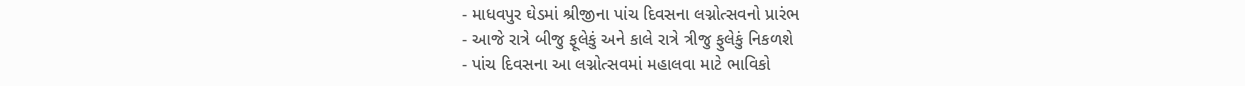- માધવપુર ઘેડમાં શ્રીજીના પાંચ દિવસના લગ્નોત્સવનો પ્રારંભ
- આજે રાત્રે બીજુ ફૂલેકું અને કાલે રાત્રે ત્રીજુ ફુલેકું નિકળશે
- પાંચ દિવસના આ લગ્નોત્સવમાં મહાલવા માટે ભાવિકો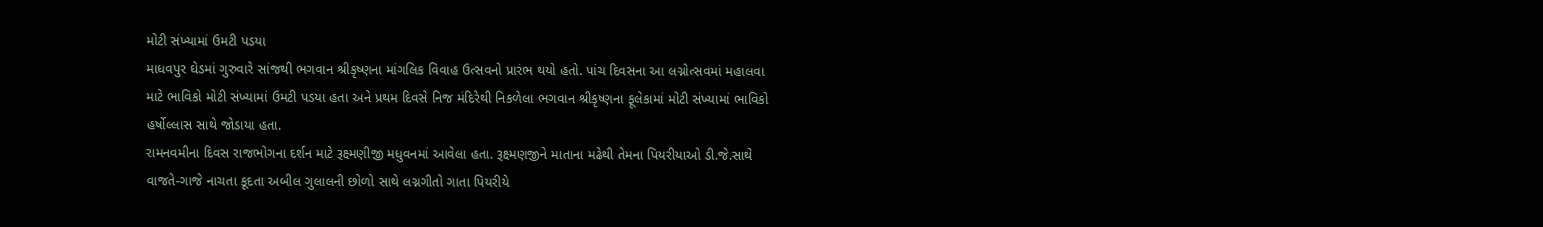મોટી સંખ્યામાં ઉમટી પડયા
માધવપુર ઘેડમાં ગુરુવારે સાંજથી ભગવાન શ્રીકૃષ્ણના માંગલિક વિવાહ ઉત્સવનો પ્રારંભ થયો હતો. પાંચ દિવસના આ લગ્નોત્સવમાં મહાલવા માટે ભાવિકો મોટી સંખ્યામાં ઉમટી પડયા હતા અને પ્રથમ દિવસે નિજ મંદિરેથી નિકળેલા ભગવાન શ્રીકૃષ્ણના ફૂલેકામાં મોટી સંખ્યામાં ભાવિકો હર્ષોલ્લાસ સાથે જોડાયા હતા.
રામનવમીના દિવસ રાજભોગના દર્શન માટે રૂક્ષ્મણીજી મધુવનમાં આવેલા હતા. રૂક્ષ્મણજીને માતાના મઢેથી તેમના પિયરીયાઓ ડી.જે.સાથે વાજતે-ગાજે નાચતા કૂદતા અબીલ ગુલાલની છોળો સાથે લગ્નગીતો ગાતા પિયરીયે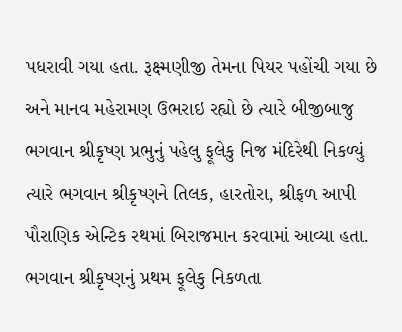પધરાવી ગયા હતા. રૂક્ષ્મણીજી તેમના પિયર પહોંચી ગયા છે અને માનવ મહેરામણ ઉભરાઇ રહ્યો છે ત્યારે બીજીબાજુ ભગવાન શ્રીકૃષ્ણ પ્રભુનું પહેલુ ફૂલેકુ નિજ મંદિરેથી નિકળ્યું ત્યારે ભગવાન શ્રીકૃષ્ણને તિલક, હારતોરા, શ્રીફળ આપી પૌરાણિક એન્ટિક રથમાં બિરાજમાન કરવામાં આવ્યા હતા. ભગવાન શ્રીકૃષ્ણનું પ્રથમ ફૂલેકુ નિકળતા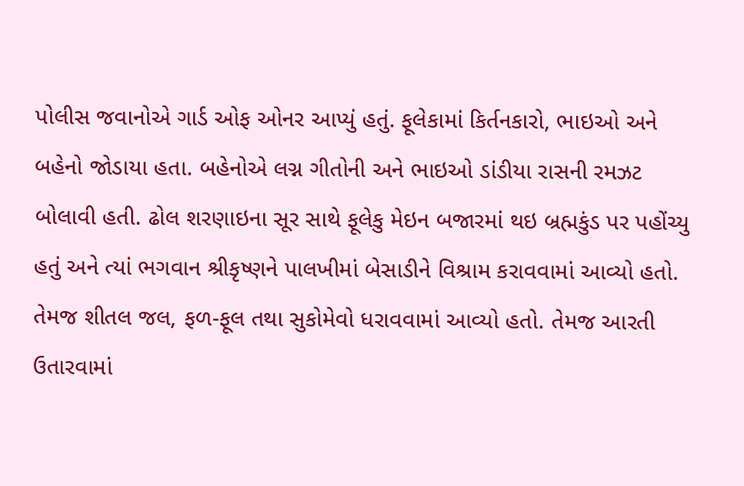પોલીસ જવાનોએ ગાર્ડ ઓફ ઓનર આપ્યું હતું. ફૂલેકામાં કિર્તનકારો, ભાઇઓ અને બહેનો જોડાયા હતા. બહેનોએ લગ્ન ગીતોની અને ભાઇઓ ડાંડીયા રાસની રમઝટ બોલાવી હતી. ઢોલ શરણાઇના સૂર સાથે ફૂલેકુ મેઇન બજારમાં થઇ બ્રહ્મકુંડ પર પહોંચ્યુ હતું અને ત્યાં ભગવાન શ્રીકૃષ્ણને પાલખીમાં બેસાડીને વિશ્રામ કરાવવામાં આવ્યો હતો. તેમજ શીતલ જલ, ફળ-ફૂલ તથા સુકોમેવો ધરાવવામાં આવ્યો હતો. તેમજ આરતી ઉતારવામાં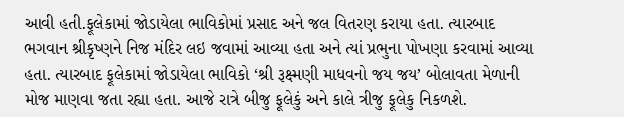આવી હતી.ફૂલેકામાં જોડાયેલા ભાવિકોમાં પ્રસાદ અને જલ વિતરણ કરાયા હતા. ત્યારબાદ ભગવાન શ્રીકૃષ્ણને નિજ મંદિર લઇ જવામાં આવ્યા હતા અને ત્યાં પ્રભુના પોખણા કરવામાં આવ્યા હતા. ત્યારબાદ ફૂલેકામાં જોડાયેલા ભાવિકો ‘શ્રી રૂક્ષ્મણી માધવનો જય જય’ બોલાવતા મેળાની મોજ માણવા જતા રહ્યા હતા. આજે રાત્રે બીજુ ફૂલેકું અને કાલે ત્રીજુ ફૂલેકુ નિકળશે.